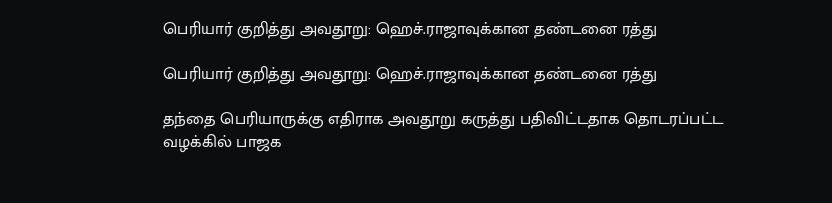பெரியார் குறித்து அவதூறு: ஹெச்.ராஜாவுக்கான தண்டனை ரத்து

பெரியார் குறித்து அவதூறு: ஹெச்.ராஜாவுக்கான தண்டனை ரத்து

தந்தை பெரியாருக்கு எதிராக அவதூறு கருத்து பதிவிட்டதாக தொடரப்பட்ட வழக்கில் பாஜக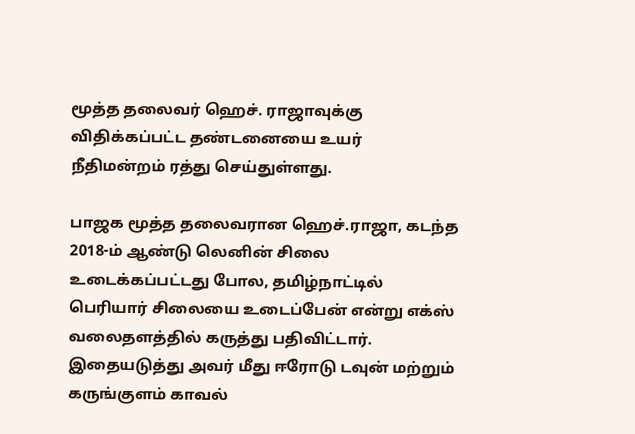மூத்த தலைவர் ஹெச். ராஜாவுக்கு விதிக்கப்பட்ட தண்டனையை உயர் நீதிமன்றம் ரத்து செய்துள்ளது.

பாஜக மூத்த தலைவரான ஹெச்.ராஜா, கடந்த 2018-ம் ஆண்டு லெனின் சிலை உடைக்கப்பட்டது போல, தமிழ்நாட்டில் பெரியார் சிலையை உடைப்பேன் என்று எக்ஸ் வலைதளத்தில் கருத்து பதிவிட்டார். இதையடுத்து அவர் மீது ஈரோடு டவுன் மற்றும் கருங்குளம் காவல்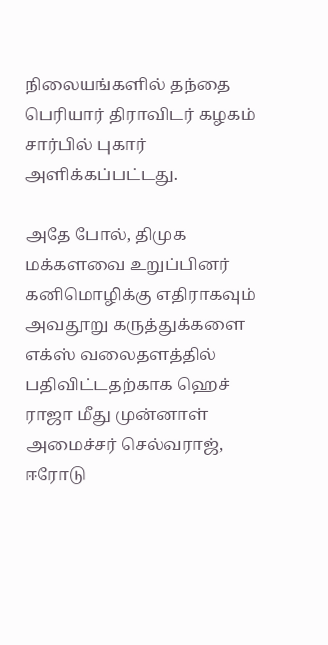நிலையங்களில் தந்தை பெரியார் திராவிடர் கழகம் சார்பில் புகார் அளிக்கப்பட்டது.

அதே போல், திமுக மக்களவை உறுப்பினர் கனிமொழிக்கு எதிராகவும் அவதூறு கருத்துக்களை எக்ஸ் வலைதளத்தில் பதிவிட்டதற்காக ஹெச் ராஜா மீது முன்னாள் அமைச்சர் செல்வராஜ், ஈரோடு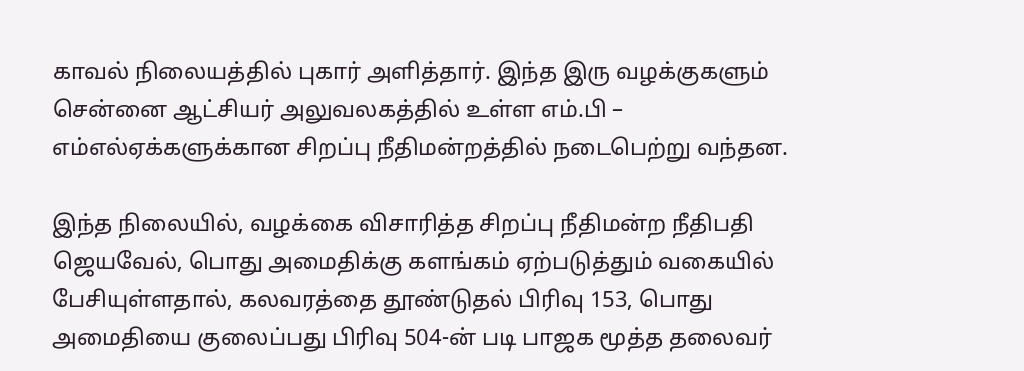காவல் நிலையத்தில் புகார் அளித்தார். இந்த இரு வழக்குகளும் சென்னை ஆட்சியர் அலுவலகத்தில் உள்ள எம்.பி – எம்எல்ஏக்களுக்கான சிறப்பு நீதிமன்றத்தில் நடைபெற்று வந்தன.

இந்த நிலையில், வழக்கை விசாரித்த சிறப்பு நீதிமன்ற நீதிபதி ஜெயவேல், பொது அமைதிக்கு களங்கம் ஏற்படுத்தும் வகையில் பேசியுள்ளதால், கலவரத்தை தூண்டுதல் பிரிவு 153, பொது அமைதியை குலைப்பது பிரிவு 504-ன் படி பாஜக மூத்த தலைவர்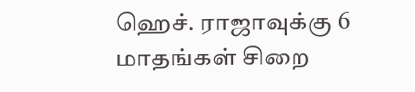ஹெச். ராஜாவுக்கு 6 மாதங்கள் சிறை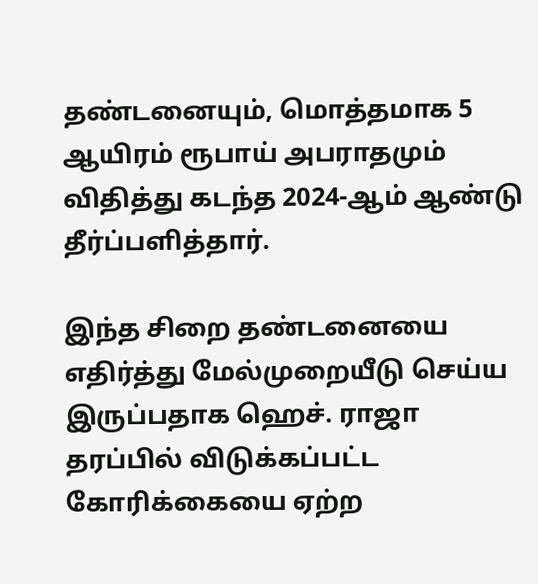தண்டனையும், மொத்தமாக 5 ஆயிரம் ரூபாய் அபராதமும் விதித்து கடந்த 2024-ஆம் ஆண்டு தீர்ப்பளித்தார்.

இந்த சிறை தண்டனையை எதிர்த்து மேல்முறையீடு செய்ய இருப்பதாக ஹெச். ராஜா தரப்பில் விடுக்கப்பட்ட கோரிக்கையை ஏற்ற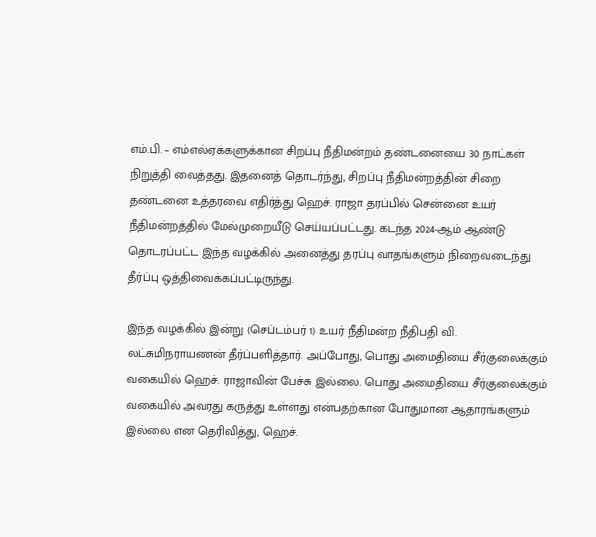எம்.பி. – எம்எல்ஏக்களுக்கான சிறப்பு நீதிமன்றம் தண்டனையை 30 நாட்கள் நிறுத்தி வைத்தது. இதனைத் தொடர்ந்து, சிறப்பு நீதிமன்றத்தின் சிறை தண்டனை உத்தரவை எதிர்த்து ஹெச். ராஜா தரப்பில் சென்னை உயர் நீதிமன்றத்தில் மேல்முறையீடு செய்யப்பட்டது. கடந்த 2024-ஆம் ஆண்டு தொடரப்பட்ட இந்த வழக்கில் அனைத்து தரப்பு வாதங்களும் நிறைவடைந்து தீர்ப்பு ஒத்திவைக்கப்பட்டிருந்து.

இந்த வழக்கில் இன்று (செப்டம்பர் 1) உயர் நீதிமன்ற நீதிபதி வி. லட்சுமிநராயணன் தீர்ப்பளித்தார். அப்போது, பொது அமைதியை சீர்குலைக்கும் வகையில் ஹெச். ராஜாவின் பேச்சு இல்லை. பொது அமைதியை சீர்குலைக்கும் வகையில் அவரது கருத்து உள்ளது என்பதற்கான போதுமான ஆதாரங்களும் இல்லை என தெரிவித்து, ஹெச்.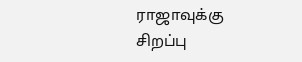ராஜாவுக்கு சிறப்பு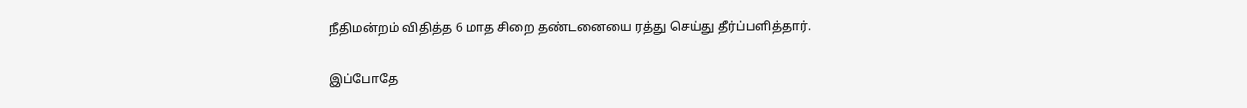நீதிமன்றம் விதித்த 6 மாத சிறை தண்டனையை ரத்து செய்து தீர்ப்பளித்தார்.

இப்போதே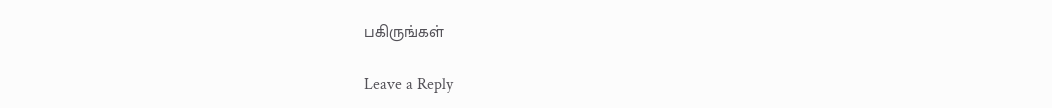பகிருங்கள்

Leave a Reply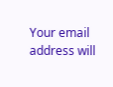Your email address will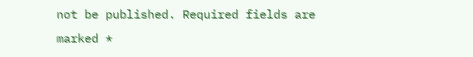not be published. Required fields are marked *